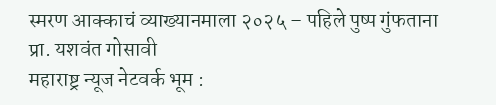स्मरण आक्काचं व्याख्यानमाला २०२५ – पहिले पुष्प गुंफताना प्रा. यशवंत गोसावी
महाराष्ट्र न्यूज नेटवर्क भूम :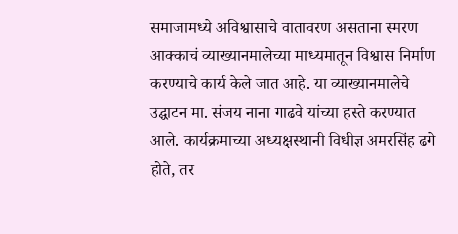समाजामध्ये अविश्वासाचे वातावरण असताना स्मरण आक्काचं व्याख्यानमालेच्या माध्यमातून विश्वास निर्माण करण्याचे कार्य केले जात आहे. या व्याख्यानमालेचे उद्घाटन मा. संजय नाना गाढवे यांच्या हस्ते करण्यात आले. कार्यक्रमाच्या अध्यक्षस्थानी विधीज्ञ अमरसिंह ढगे होते, तर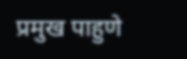प्रमुख पाहुणे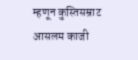म्हणून कुस्तिसम्राट आसलम काजी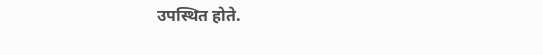उपस्थित होते.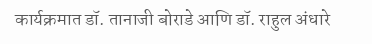कार्यक्रमात डॉ. तानाजी बोराडे आणि डॉ. राहुल अंधारे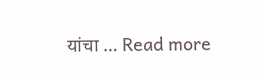यांचा … Read more